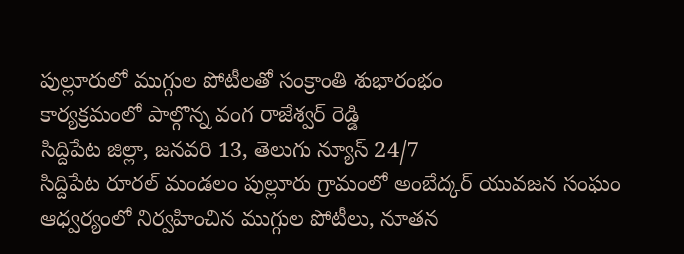పుల్లూరులో ముగ్గుల పోటీలతో సంక్రాంతి శుభారంభం
కార్యక్రమంలో పాల్గొన్న వంగ రాజేశ్వర్ రెడ్డి
సిద్దిపేట జిల్లా, జనవరి 13, తెలుగు న్యూస్ 24/7
సిద్దిపేట రూరల్ మండలం పుల్లూరు గ్రామంలో అంబేద్కర్ యువజన సంఘం ఆధ్వర్యంలో నిర్వహించిన ముగ్గుల పోటీలు, నూతన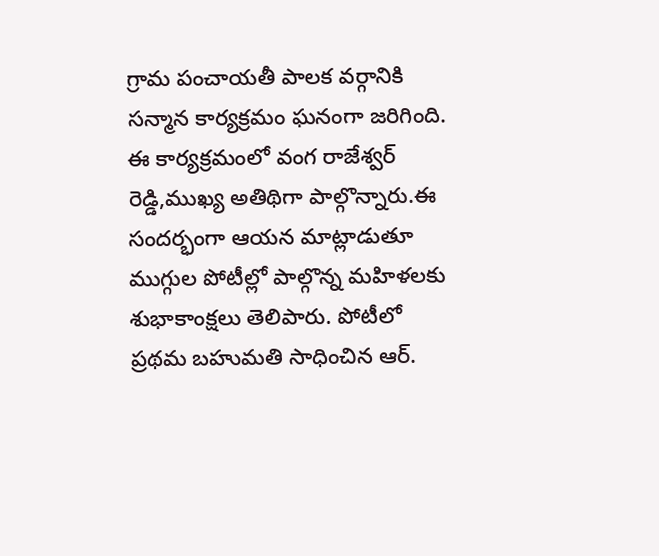గ్రామ పంచాయతీ పాలక వర్గానికి సన్మాన కార్యక్రమం ఘనంగా జరిగింది. ఈ కార్యక్రమంలో వంగ రాజేశ్వర్ రెడ్డి,ముఖ్య అతిథిగా పాల్గొన్నారు.ఈ సందర్భంగా ఆయన మాట్లాడుతూ ముగ్గుల పోటీల్లో పాల్గొన్న మహిళలకు శుభాకాంక్షలు తెలిపారు. పోటీలో ప్రథమ బహుమతి సాధించిన ఆర్.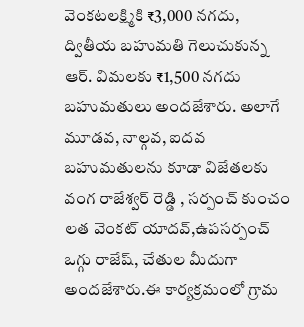వెంకటలక్ష్మికి ₹3,000 నగదు, ద్వితీయ బహుమతి గెలుచుకున్న ఆర్. విమలకు ₹1,500 నగదు బహుమతులు అందజేశారు. అలాగే మూడవ, నాల్గవ, ఐదవ బహుమతులను కూడా విజేతలకు వంగ రాజేశ్వర్ రెడ్డి , సర్పంచ్ కుంచం లత వెంకట్ యాదవ్,ఉపసర్పంచ్ ఒగ్గు రాజేష్, చేతుల మీదుగా అందజేశారు.ఈ కార్యక్రమంలో గ్రామ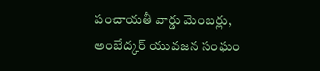పంచాయతీ వార్డు మెంబర్లు, అంబేద్కర్ యువజన సంఘం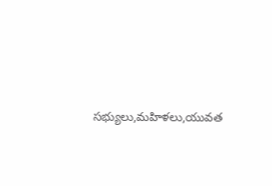సభ్యులు,మహిళలు,యువత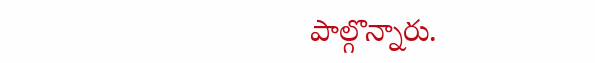పాల్గొన్నారు.